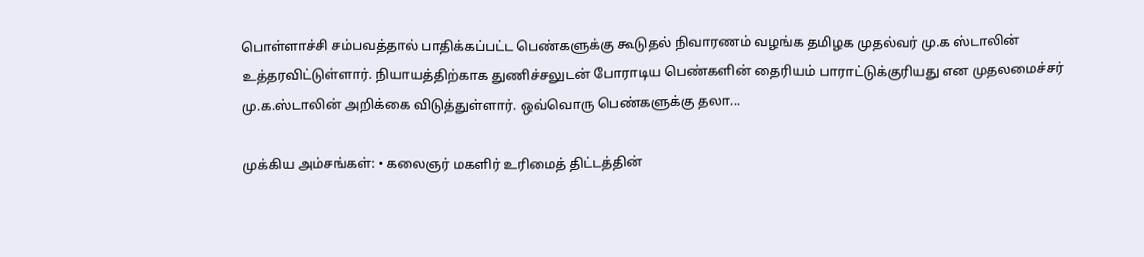பொள்ளாச்சி சம்பவத்தால் பாதிக்கப்பட்ட பெண்களுக்கு கூடுதல் நிவாரணம் வழங்க தமிழக முதல்வர் மு.க ஸ்டாலின் உத்தரவிட்டுள்ளார். நியாயத்திற்காக துணிச்சலுடன் போராடிய பெண்களின் தைரியம் பாராட்டுக்குரியது என முதலமைச்சர் மு.க.ஸ்டாலின் அறிக்கை விடுத்துள்ளார். ஒவ்வொரு பெண்களுக்கு தலா...

முக்கிய அம்சங்கள்: • கலைஞர் மகளிர் உரிமைத் திட்டத்தின்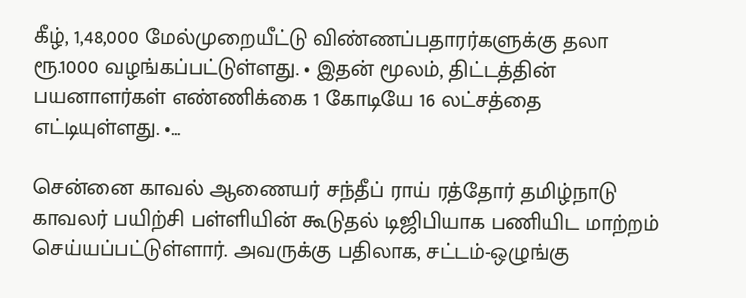கீழ், 1,48,000 மேல்முறையீட்டு விண்ணப்பதாரர்களுக்கு தலா ரூ.1000 வழங்கப்பட்டுள்ளது. • இதன் மூலம், திட்டத்தின் பயனாளர்கள் எண்ணிக்கை 1 கோடியே 16 லட்சத்தை எட்டியுள்ளது. •...

சென்னை காவல் ஆணையர் சந்தீப் ராய் ரத்தோர் தமிழ்நாடு காவலர் பயிற்சி பள்ளியின் கூடுதல் டிஜிபியாக பணியிட மாற்றம் செய்யப்பட்டுள்ளார். அவருக்கு பதிலாக, சட்டம்-ஒழுங்கு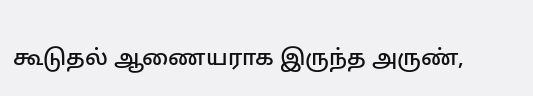கூடுதல் ஆணையராக இருந்த அருண்,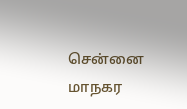சென்னை மாநகர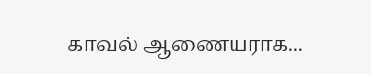காவல் ஆணையராக...